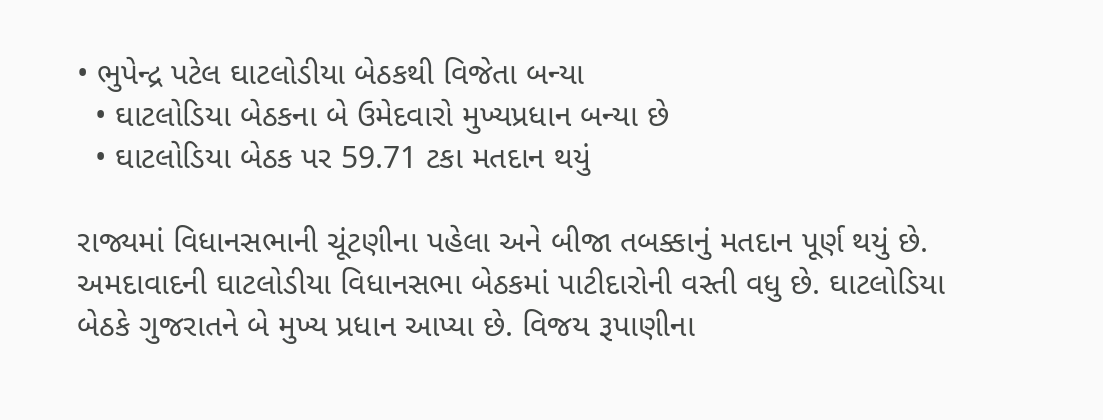• ભુપેન્દ્ર પટેલ ઘાટલોડીયા બેઠકથી વિજેતા બન્યા
  • ઘાટલોડિયા બેઠકના બે ઉમેદવારો મુખ્યપ્રધાન બન્યા છે
  • ઘાટલોડિયા બેઠક પર 59.71 ટકા મતદાન થયું

રાજ્યમાં વિધાનસભાની ચૂંટણીના પહેલા અને બીજા તબક્કાનું મતદાન પૂર્ણ થયું છે. અમદાવાદની ઘાટલોડીયા વિધાનસભા બેઠકમાં પાટીદારોની વસ્તી વધુ છે. ઘાટલોડિયા બેઠકે ગુજરાતને બે મુખ્ય પ્રધાન આપ્યા છે. વિજય રૂપાણીના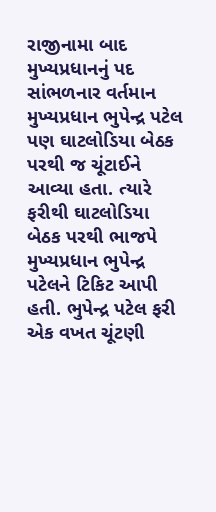રાજીનામા બાદ મુખ્યપ્રધાનનું પદ સાંભળનાર વર્તમાન મુખ્યપ્રધાન ભુપેન્દ્ર પટેલ પણ ઘાટલોડિયા બેઠક પરથી જ ચૂંટાઈને આવ્યા હતા. ત્યારે ફરીથી ઘાટલોડિયા બેઠક પરથી ભાજપે મુખ્યપ્રધાન ભુપેન્દ્ર પટેલને ટિકિટ આપી હતી. ભુપેન્દ્ર પટેલ ફરી એક વખત ચૂંટણી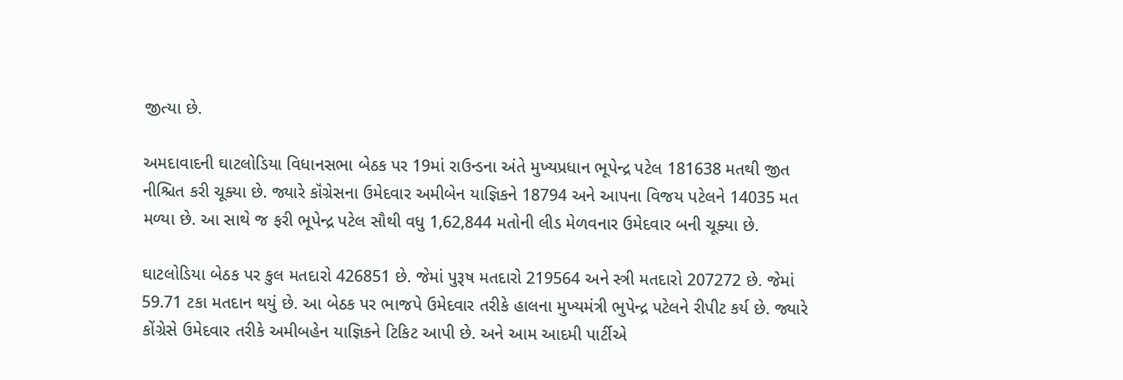જીત્યા છે.

અમદાવાદની ઘાટલોડિયા વિધાનસભા બેઠક પર 19માં રાઉન્ડના અંતે મુખ્યપ્રધાન ભૂપેન્દ્ર પટેલ 181638 મતથી જીત નીશ્ચિત કરી ચૂક્યા છે. જ્યારે કૉંગ્રેસના ઉમેદવાર અમીબેન યાજ્ઞિકને 18794 અને આપના વિજય પટેલને 14035 મત મળ્યા છે. આ સાથે જ ફરી ભૂપેન્દ્ર પટેલ સૌથી વધુ 1,62,844 મતોની લીડ મેળવનાર ઉમેદવાર બની ચૂક્યા છે.

ઘાટલોડિયા બેઠક પર કુલ મતદારો 426851 છે. જેમાં પુરૂષ મતદારો 219564 અને સ્ત્રી મતદારો 207272 છે. જેમાં 59.71 ટકા મતદાન થયું છે. આ બેઠક પર ભાજપે ઉમેદવાર તરીકે હાલના મુખ્યમંત્રી ભુપેન્દ્ર પટેલને રીપીટ કર્ય છે. જ્યારે કોંગ્રેસે ઉમેદવાર તરીકે અમીબહેન યાજ્ઞિકને ટિકિટ આપી છે. અને આમ આદમી પાર્ટીએ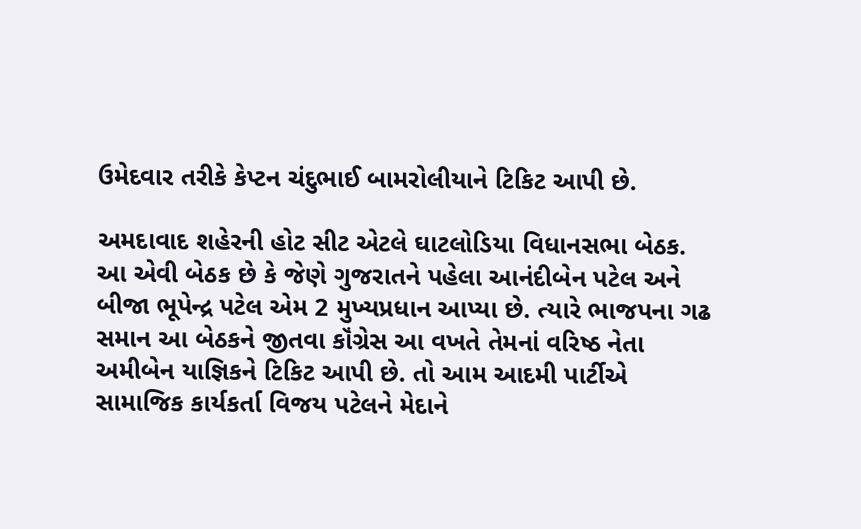ઉમેદવાર તરીકે કેપ્ટન ચંદુભાઈ બામરોલીયાને ટિકિટ આપી છે.

અમદાવાદ શહેરની હોટ સીટ એટલે ઘાટલોડિયા વિધાનસભા બેઠક. આ એવી બેઠક છે કે જેણે ગુજરાતને પહેલા આનંદીબેન પટેલ અને બીજા ભૂપેન્દ્ર પટેલ એમ 2 મુખ્યપ્રધાન આપ્યા છે. ત્યારે ભાજપના ગઢ સમાન આ બેઠકને જીતવા કૉંગ્રેસ આ વખતે તેમનાં વરિષ્ઠ નેતા અમીબેન યાજ્ઞિકને ટિકિટ આપી છે. તો આમ આદમી પાર્ટીએ સામાજિક કાર્યકર્તા વિજય પટેલને મેદાને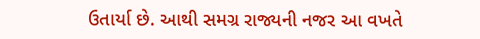ઉતાર્યા છે. આથી સમગ્ર રાજ્યની નજર આ વખતે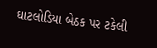ઘાટલોડિયા બેઠક પર ટકેલી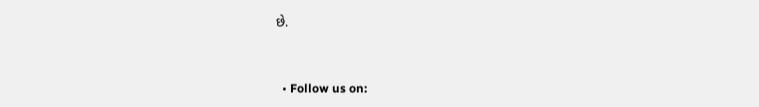છે.


  • Follow us on: